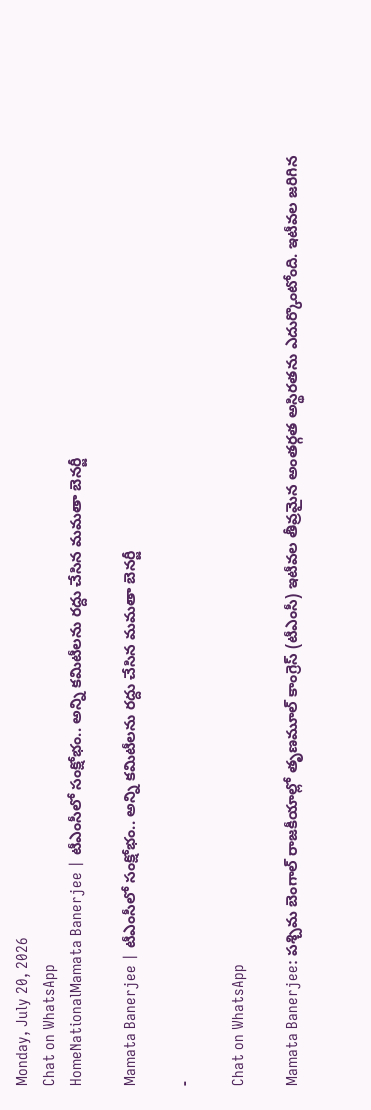Monday, July 20, 2026
Chat on WhatsApp
HomeNationalMamata Banerjee | టీఎంసీలో సంక్షోభం.. అన్ని కమిటీలను రద్దు చేసిన మమతా బెనర్జీ

Mamata Banerjee | టీఎంసీలో సంక్షోభం.. అన్ని కమిటీలను రద్దు చేసిన మమతా బెనర్జీ

-

Chat on WhatsApp

Mamata Banerjee: పశ్చిమ బెంగాల్ రాజకీయాల్లో తృణమూల్ కాంగ్రెస్ (టీఎంసీ) ఇటీవల తీవ్రమైన అంతర్గత అస్థిరతను ఎదుర్కొంటోంది. ఇటీవల జరిగిన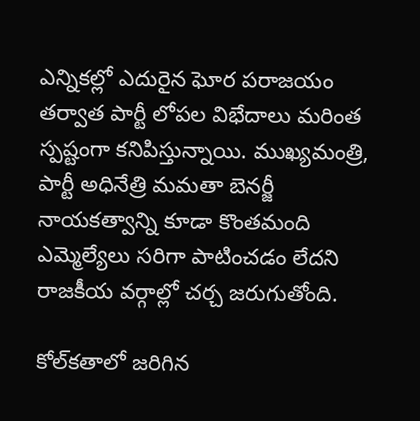ఎన్నికల్లో ఎదురైన ఘోర పరాజయం తర్వాత పార్టీ లోపల విభేదాలు మరింత స్పష్టంగా కనిపిస్తున్నాయి. ముఖ్యమంత్రి, పార్టీ అధినేత్రి మమతా బెనర్జీ నాయకత్వాన్ని కూడా కొంతమంది ఎమ్మెల్యేలు సరిగా పాటించడం లేదని రాజకీయ వర్గాల్లో చర్చ జరుగుతోంది.

కోల్‌కతాలో జరిగిన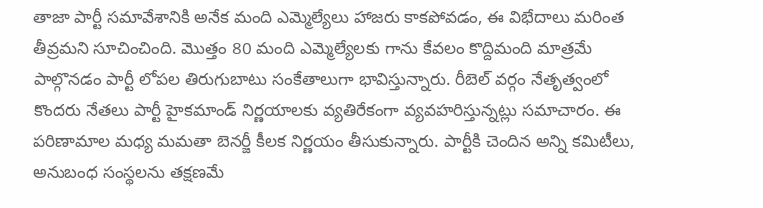తాజా పార్టీ సమావేశానికి అనేక మంది ఎమ్మెల్యేలు హాజరు కాకపోవడం, ఈ విభేదాలు మరింత తీవ్రమని సూచించింది. మొత్తం 80 మంది ఎమ్మెల్యేలకు గాను కేవలం కొద్దిమంది మాత్రమే పాల్గొనడం పార్టీ లోపల తిరుగుబాటు సంకేతాలుగా భావిస్తున్నారు. రీబెల్ వర్గం నేతృత్వంలో కొందరు నేతలు పార్టీ హైకమాండ్ నిర్ణయాలకు వ్యతిరేకంగా వ్యవహరిస్తున్నట్లు సమాచారం. ఈ పరిణామాల మధ్య మమతా బెనర్జీ కీలక నిర్ణయం తీసుకున్నారు. పార్టీకి చెందిన అన్ని కమిటీలు, అనుబంధ సంస్థలను తక్షణమే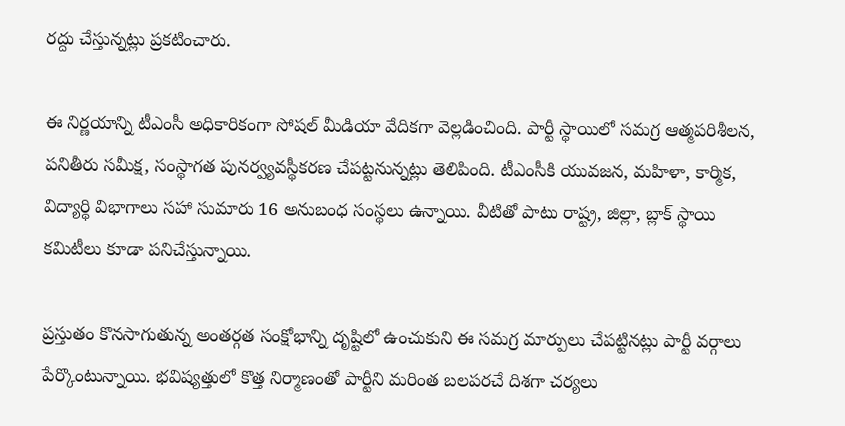రద్దు చేస్తున్నట్లు ప్రకటించారు.

ఈ నిర్ణయాన్ని టీఎంసీ అధికారికంగా సోషల్ మీడియా వేదికగా వెల్లడించింది. పార్టీ స్థాయిలో సమగ్ర ఆత్మపరిశీలన, పనితీరు సమీక్ష, సంస్థాగత పునర్వ్యవస్థీకరణ చేపట్టనున్నట్లు తెలిపింది. టీఎంసీకి యువజన, మహిళా, కార్మిక, విద్యార్థి విభాగాలు సహా సుమారు 16 అనుబంధ సంస్థలు ఉన్నాయి. వీటితో పాటు రాష్ట్ర, జిల్లా, బ్లాక్ స్థాయి కమిటీలు కూడా పనిచేస్తున్నాయి.

ప్రస్తుతం కొనసాగుతున్న అంతర్గత సంక్షోభాన్ని దృష్టిలో ఉంచుకుని ఈ సమగ్ర మార్పులు చేపట్టినట్లు పార్టీ వర్గాలు పేర్కొంటున్నాయి. భవిష్యత్తులో కొత్త నిర్మాణంతో పార్టీని మరింత బలపరచే దిశగా చర్యలు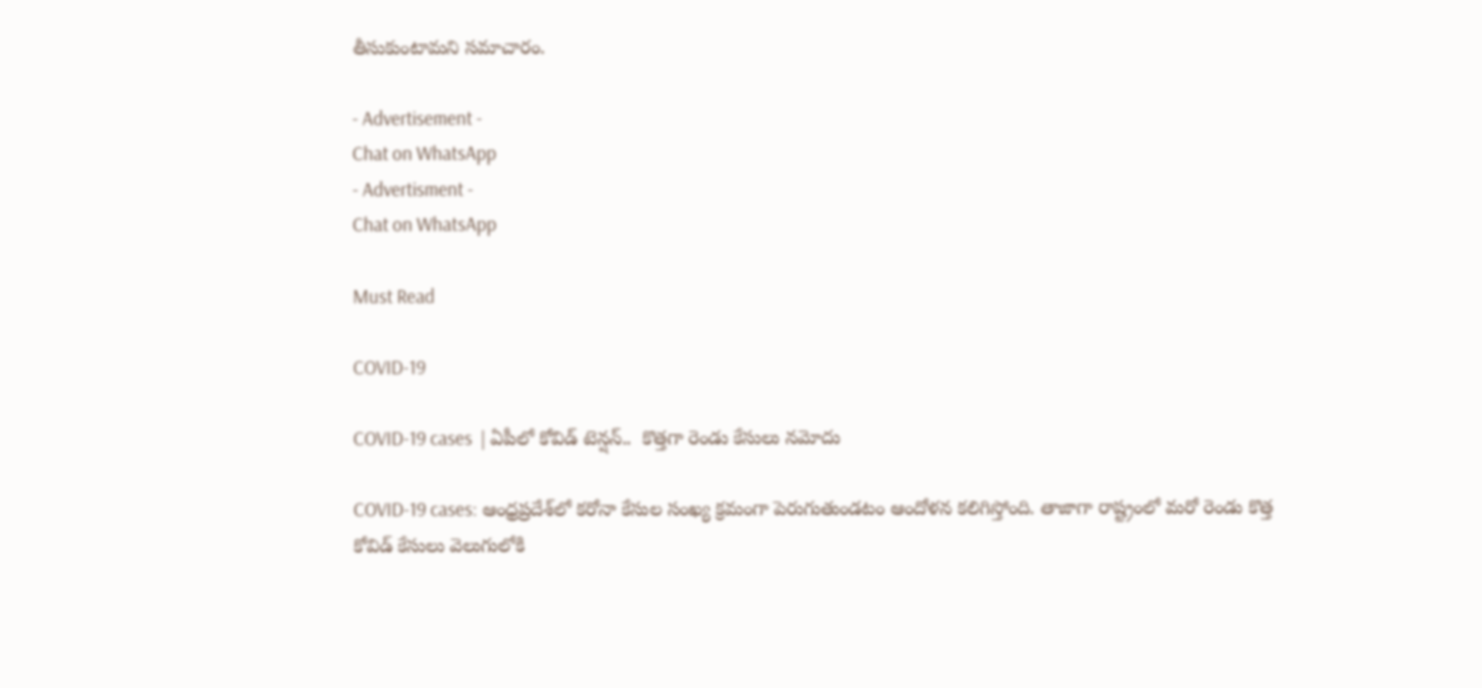తీసుకుంటామని సమాచారం.

- Advertisement -
Chat on WhatsApp
- Advertisment -
Chat on WhatsApp

Must Read

COVID-19

COVID-19 cases  | ఏపీలో కోవిడ్ టెన్షన్..  కొత్తగా రెండు కేసులు నమోదు

COVID-19 cases: ఆంధ్రప్రదేశ్‌లో కరోనా కేసుల సంఖ్య క్రమంగా పెరుగుతుండటం ఆందోళన కలిగిస్తోంది. తాజాగా రాష్ట్రంలో మరో రెండు కొత్త కోవిడ్ కేసులు వెలుగులోకి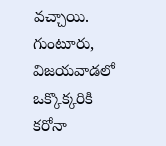వచ్చాయి. గుంటూరు, విజయవాడలో ఒక్కొక్కరికి కరోనా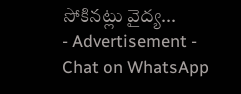సోకినట్లు వైద్య...
- Advertisement -
Chat on WhatsApp